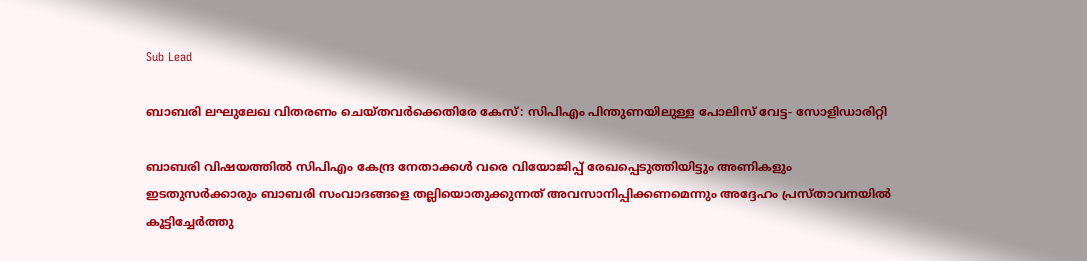Sub Lead

ബാബരി ലഘുലേഖ വിതരണം ചെയ്തവര്‍ക്കെതിരേ കേസ്: സിപിഎം പിന്തുണയിലുള്ള പോലിസ് വേട്ട- സോളിഡാരിറ്റി

ബാബരി വിഷയത്തില്‍ സിപിഎം കേന്ദ്ര നേതാക്കള്‍ വരെ വിയോജിപ്പ് രേഖപ്പെടുത്തിയിട്ടും അണികളും ഇടതുസര്‍ക്കാരും ബാബരി സംവാദങ്ങളെ തല്ലിയൊതുക്കുന്നത് അവസാനിപ്പിക്കണമെന്നും അദ്ദേഹം പ്രസ്താവനയില്‍ കൂട്ടിച്ചേര്‍ത്തു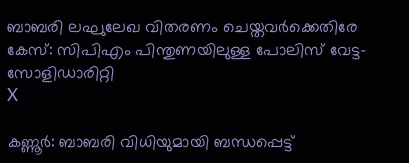ബാബരി ലഘുലേഖ വിതരണം ചെയ്തവര്‍ക്കെതിരേ കേസ്: സിപിഎം പിന്തുണയിലുള്ള പോലിസ് വേട്ട- സോളിഡാരിറ്റി
X

കണ്ണൂര്‍: ബാബരി വിധിയുമായി ബന്ധപ്പെട്ട്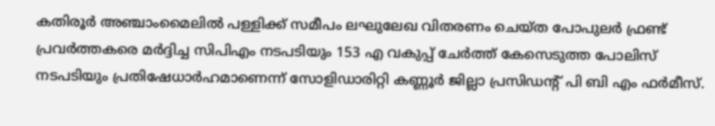കതിരൂര്‍ അഞ്ചാംമൈലില്‍ പള്ളിക്ക് സമീപം ലഘുലേഖ വിതരണം ചെയ്ത പോപുലര്‍ ഫ്രണ്ട് പ്രവര്‍ത്തകരെ മര്‍ദ്ദിച്ച സിപിഎം നടപടിയും 153 എ വകുപ്പ് ചേര്‍ത്ത് കേസെടുത്ത പോലിസ് നടപടിയും പ്രതിഷേധാര്‍ഹമാണെന്ന് സോളിഡാരിറ്റി കണ്ണൂര്‍ ജില്ലാ പ്രസിഡന്റ് പി ബി എം ഫര്‍മീസ്.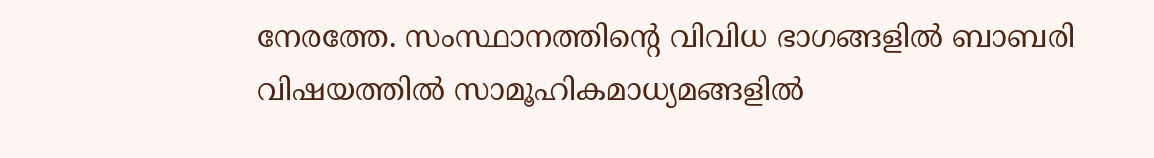നേരത്തേ. സംസ്ഥാനത്തിന്റെ വിവിധ ഭാഗങ്ങളില്‍ ബാബരി വിഷയത്തില്‍ സാമൂഹികമാധ്യമങ്ങളില്‍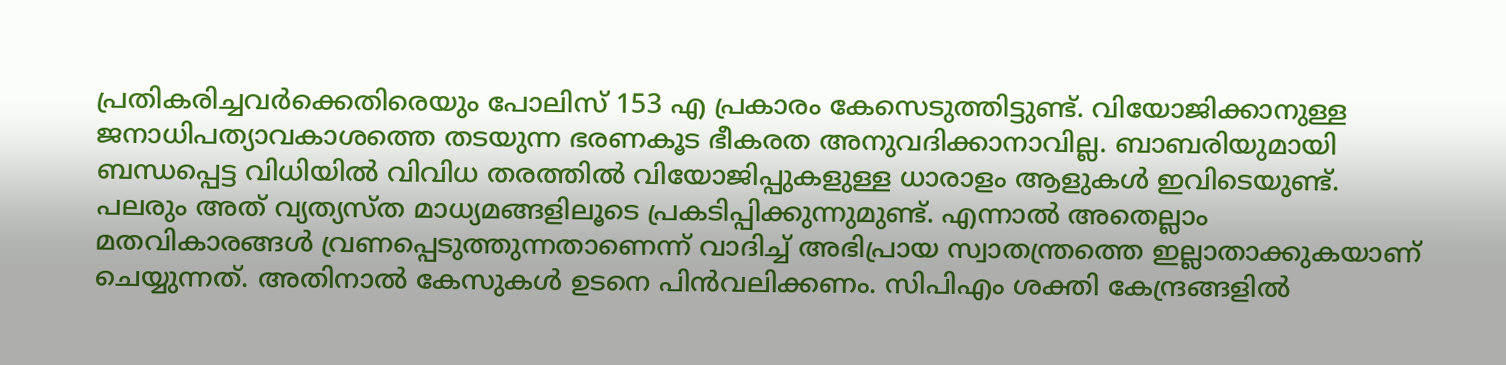പ്രതികരിച്ചവര്‍ക്കെതിരെയും പോലിസ് 153 എ പ്രകാരം കേസെടുത്തിട്ടുണ്ട്. വിയോജിക്കാനുള്ള ജനാധിപത്യാവകാശത്തെ തടയുന്ന ഭരണകൂട ഭീകരത അനുവദിക്കാനാവില്ല. ബാബരിയുമായി ബന്ധപ്പെട്ട വിധിയില്‍ വിവിധ തരത്തില്‍ വിയോജിപ്പുകളുള്ള ധാരാളം ആളുകള്‍ ഇവിടെയുണ്ട്. പലരും അത് വ്യത്യസ്ത മാധ്യമങ്ങളിലൂടെ പ്രകടിപ്പിക്കുന്നുമുണ്ട്. എന്നാല്‍ അതെല്ലാം മതവികാരങ്ങള്‍ വ്രണപ്പെടുത്തുന്നതാണെന്ന് വാദിച്ച് അഭിപ്രായ സ്വാതന്ത്രത്തെ ഇല്ലാതാക്കുകയാണ് ചെയ്യുന്നത്. അതിനാല്‍ കേസുകള്‍ ഉടനെ പിന്‍വലിക്കണം. സിപിഎം ശക്തി കേന്ദ്രങ്ങളില്‍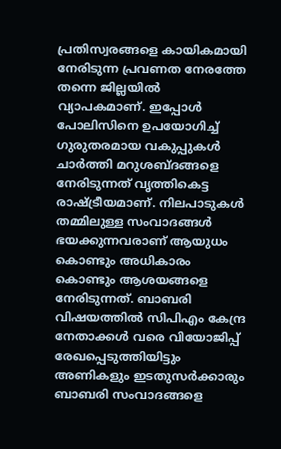പ്രതിസ്വരങ്ങളെ കായികമായി നേരിടുന്ന പ്രവണത നേരത്തേ തന്നെ ജില്ലയില്‍ വ്യാപകമാണ്. ഇപ്പോള്‍ പോലിസിനെ ഉപയോഗിച്ച് ഗുരുതരമായ വകുപ്പുകള്‍ ചാര്‍ത്തി മറുശബ്ദങ്ങളെ നേരിടുന്നത് വൃത്തികെട്ട രാഷ്ട്രീയമാണ്. നിലപാടുകള്‍ തമ്മിലുള്ള സംവാദങ്ങള്‍ ഭയക്കുന്നവരാണ് ആയുധം കൊണ്ടും അധികാരം കൊണ്ടും ആശയങ്ങളെ നേരിടുന്നത്. ബാബരി വിഷയത്തില്‍ സിപിഎം കേന്ദ്ര നേതാക്കള്‍ വരെ വിയോജിപ്പ് രേഖപ്പെടുത്തിയിട്ടും അണികളും ഇടതുസര്‍ക്കാരും ബാബരി സംവാദങ്ങളെ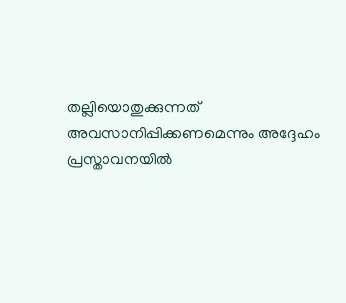തല്ലിയൊതുക്കുന്നത് അവസാനിപ്പിക്കണമെന്നും അദ്ദേഹം പ്രസ്താവനയില്‍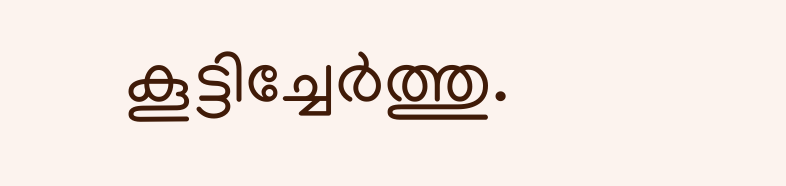കൂട്ടിച്ചേര്‍ത്തു.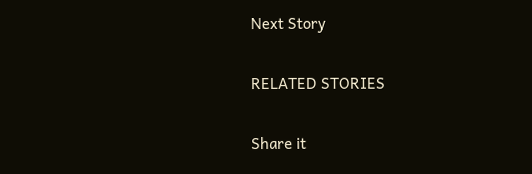Next Story

RELATED STORIES

Share it